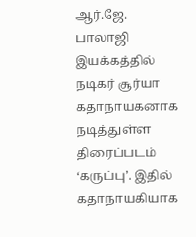ஆர்.ஜே. பாலாஜி இயக்கத்தில் நடிகர் சூர்யா கதாநாயகனாக நடித்துள்ள திரைப்படம் ‘கருப்பு’. இதில் கதாநாயகியாக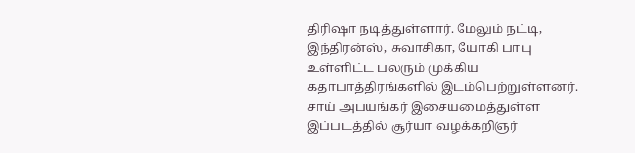திரிஷா நடித்துள்ளார். மேலும் நட்டி, இந்திரன்ஸ், சுவாசிகா, யோகி பாபு உள்ளிட்ட பலரும் முக்கிய கதாபாத்திரங்களில் இடம்பெற்றுள்ளனர். சாய் அபயங்கர் இசையமைத்துள்ள இப்படத்தில் சூர்யா வழக்கறிஞர்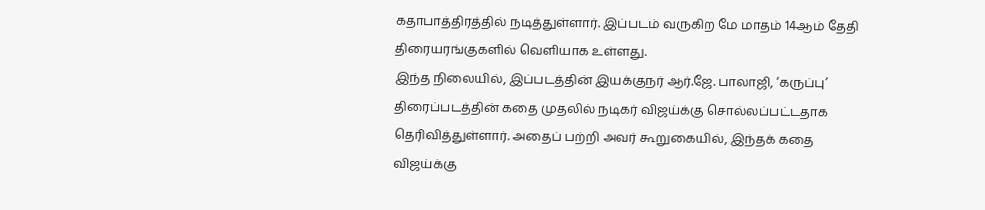கதாபாத்திரத்தில் நடித்துள்ளார். இப்படம் வருகிற மே மாதம் 14ஆம் தேதி திரையரங்குகளில் வெளியாக உள்ளது.
இந்த நிலையில், இப்படத்தின் இயக்குநர் ஆர்.ஜே. பாலாஜி, ‘கருப்பு’ திரைப்படத்தின் கதை முதலில் நடிகர் விஜய்க்கு சொல்லப்பட்டதாக தெரிவித்துள்ளார். அதைப் பற்றி அவர் கூறுகையில், இந்தக் கதை விஜய்க்கு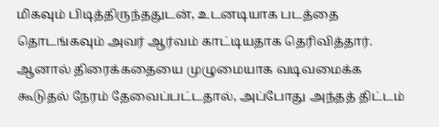மிகவும் பிடித்திருந்ததுடன், உடனடியாக படத்தை தொடங்கவும் அவர் ஆர்வம் காட்டியதாக தெரிவித்தார். ஆனால் திரைக்கதையை முழுமையாக வடிவமைக்க கூடுதல் நேரம் தேவைப்பட்டதால், அப்போது அந்தத் திட்டம்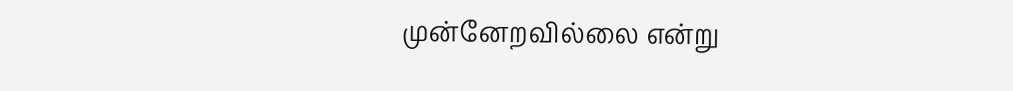முன்னேறவில்லை என்று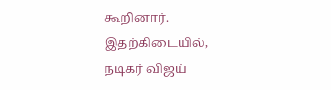கூறினார்.
இதற்கிடையில், நடிகர் விஜய்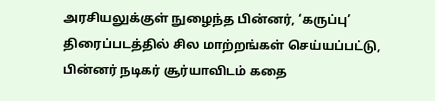அரசியலுக்குள் நுழைந்த பின்னர், ‘கருப்பு’ திரைப்படத்தில் சில மாற்றங்கள் செய்யப்பட்டு, பின்னர் நடிகர் சூர்யாவிடம் கதை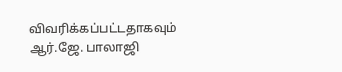விவரிக்கப்பட்டதாகவும் ஆர்.ஜே. பாலாஜி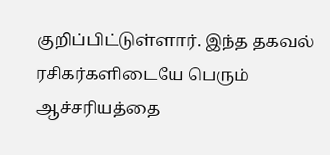குறிப்பிட்டுள்ளார். இந்த தகவல் ரசிகர்களிடையே பெரும் ஆச்சரியத்தை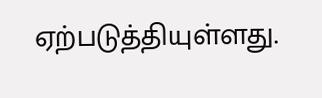ஏற்படுத்தியுள்ளது.